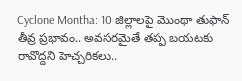Cyclone Montha: 10 జిల్లాలపై మొంథా తుఫాన్ తీవ్ర ప్రభావం.. అవసరమైతే తప్ప బయటకు రావొద్దని హెచ్చరికలు..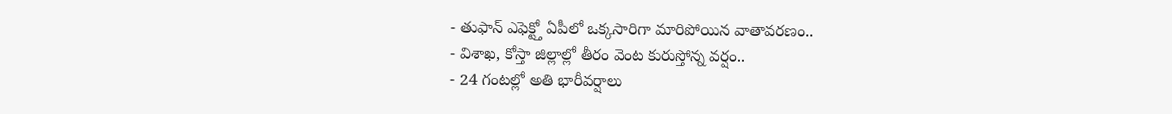- తుఫాన్ ఎఫెక్ట్తో ఏపీలో ఒక్కసారిగా మారిపోయిన వాతావరణం..
- విశాఖ, కోస్తా జిల్లాల్లో తీరం వెంట కురుస్తోన్న వర్షం..
- 24 గంటల్లో అతి భారీవర్షాలు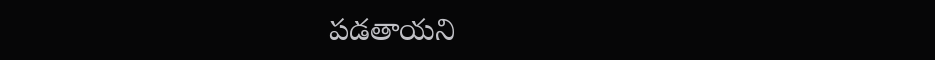పడతాయని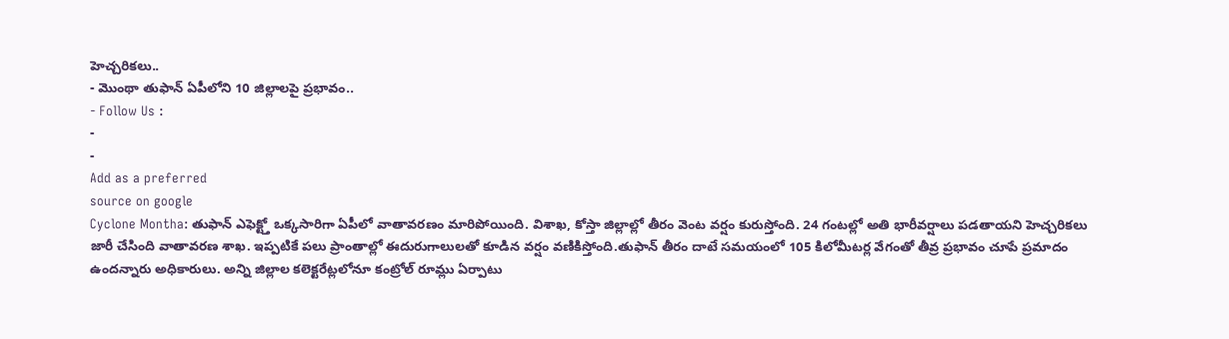హెచ్చరికలు..
- మొంథా తుఫాన్ ఏపీలోని 10 జిల్లాలపై ప్రభావం..
- Follow Us :
-
-
Add as a preferred
source on google
Cyclone Montha: తుఫాన్ ఎఫెక్ట్తో ఒక్కసారిగా ఏపీలో వాతావరణం మారిపోయింది. విశాఖ, కోస్తా జిల్లాల్లో తీరం వెంట వర్షం కురుస్తోంది. 24 గంటల్లో అతి భారీవర్షాలు పడతాయని హెచ్చరికలు జారీ చేసింది వాతావరణ శాఖ. ఇప్పటికే పలు ప్రాంతాల్లో ఈదురుగాలులతో కూడిన వర్షం వణికిస్తోంది.తుఫాన్ తీరం దాటే సమయంలో 105 కిలోమీటర్ల వేగంతో తీవ్ర ప్రభావం చూపే ప్రమాదం ఉందన్నారు అధికారులు. అన్ని జిల్లాల కలెక్టరేట్లలోనూ కంట్రోల్ రూమ్లు ఏర్పాటు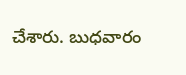చేశారు. బుధవారం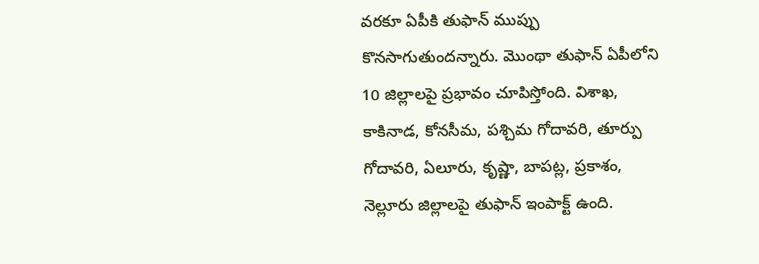వరకూ ఏపీకి తుఫాన్ ముప్పు కొనసాగుతుందన్నారు. మొంథా తుఫాన్ ఏపీలోని 10 జిల్లాలపై ప్రభావం చూపిస్తోంది. విశాఖ, కాకినాడ, కోనసీమ, పశ్చిమ గోదావరి, తూర్పు గోదావరి, ఏలూరు, కృష్ణా, బాపట్ల, ప్రకాశం, నెల్లూరు జిల్లాలపై తుఫాన్ ఇంపాక్ట్ ఉంది.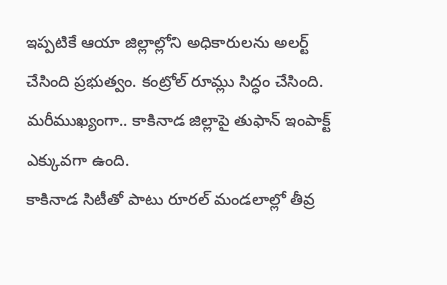ఇప్పటికే ఆయా జిల్లాల్లోని అధికారులను అలర్ట్ చేసింది ప్రభుత్వం. కంట్రోల్ రూమ్లు సిద్ధం చేసింది. మరీముఖ్యంగా.. కాకినాడ జిల్లాపై తుఫాన్ ఇంపాక్ట్ ఎక్కువగా ఉంది.
కాకినాడ సిటీతో పాటు రూరల్ మండలాల్లో తీవ్ర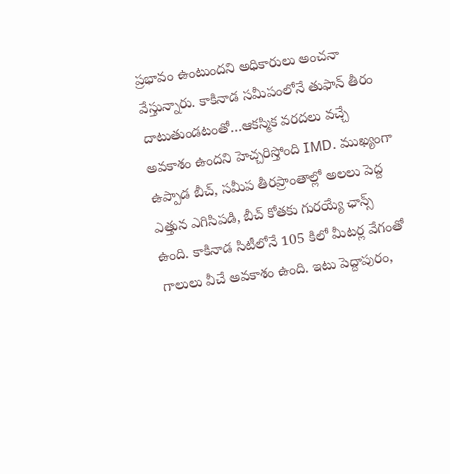ప్రభావం ఉంటుందని అధికారులు అంచనా వేస్తున్నారు. కాకినాడ సమీపంలోనే తుఫాన్ తీరం దాటుతుండటంతో…ఆకస్మిక వరదలు వచ్చే అవకాశం ఉందని హెచ్చరిస్తోంది IMD. ముఖ్యంగా ఉప్పాడ బీచ్, సమీప తీరప్రాంతాల్లో అలలు పెద్ద ఎత్తున ఎగిసిపడి, బీచ్ కోతకు గురయ్యే ఛాన్స్ ఉంది. కాకినాడ సిటీలోనే 105 కిలో మీటర్ల వేగంతో గాలులు వీచే అవకాశం ఉంది. ఇటు పెద్దాపురం,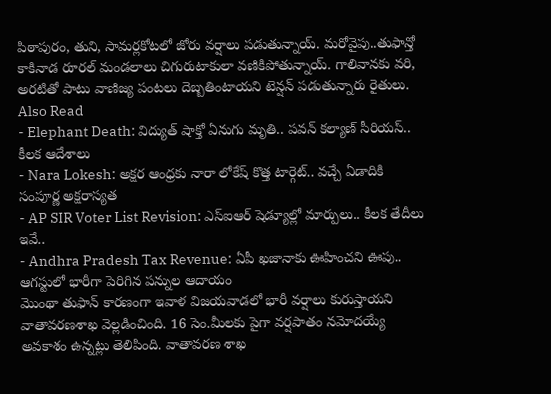పిఠాపురం, తుని, సామర్లకోటలో జోరు వర్షాలు పడుతున్నాయ్. మరోవైపు..తుఫాన్తో కాకినాడ రూరల్ మండలాలు చిగురుటాకులా వణికిపోతున్నాయ్. గాలివానకు వరి, అరటితో పాటు వాణిజ్య పంటలు దెబ్బతింటాయని టెన్షన్ పడుతున్నారు రైతులు.
Also Read
- Elephant Death: విద్యుత్ షాక్తో ఏనుగు మృతి.. పవన్ కల్యాణ్ సీరియస్.. కీలక ఆదేశాలు
- Nara Lokesh: అక్షర ఆంధ్రకు నారా లోకేష్ కొత్త టార్గెట్.. వచ్చే ఏడాదికి సంపూర్ణ అక్షరాస్యత
- AP SIR Voter List Revision: ఎస్ఐఆర్ షెడ్యూల్లో మార్పులు.. కీలక తేదీలు ఇవే..
- Andhra Pradesh Tax Revenue: ఏపీ ఖజానాకు ఊహించని ఊపు.. ఆగస్టులో భారీగా పెరిగిన పన్నుల ఆదాయం
మొంథా తుఫాన్ కారణంగా ఇవాళ విజయవాడలో భారీ వర్షాలు కురుస్తాయని వాతావరణశాఖ వెల్లడించింది. 16 సెం.మీలకు పైగా వర్షపాతం నమోదయ్యే అవకాశం ఉన్నట్లు తెలిపింది. వాతావరణ శాఖ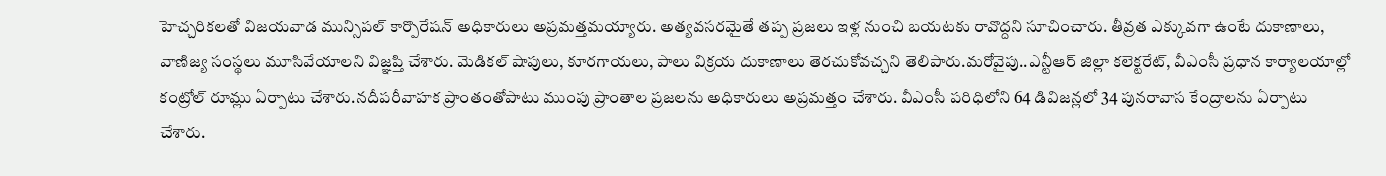హెచ్చరికలతో విజయవాడ మున్సిపల్ కార్పొరేషన్ అధికారులు అప్రమత్తమయ్యారు. అత్యవసరమైతే తప్ప ప్రజలు ఇళ్ల నుంచి బయటకు రావొద్దని సూచించారు. తీవ్రత ఎక్కువగా ఉంటే దుకాణాలు, వాణిజ్య సంస్థలు మూసివేయాలని విజ్ఞప్తి చేశారు. మెడికల్ షాపులు, కూరగాయలు, పాలు విక్రయ దుకాణాలు తెరచుకోవచ్చని తెలిపారు.మరోవైపు..ఎన్టీఆర్ జిల్లా కలెక్టరేట్, వీఎంసీ ప్రధాన కార్యాలయాల్లో కంట్రోల్ రూమ్లు ఏర్పాటు చేశారు.నదీపరీవాహక ప్రాంతంతోపాటు ముంపు ప్రాంతాల ప్రజలను అధికారులు అప్రమత్తం చేశారు. వీఎంసీ పరిధిలోని 64 డివిజన్లలో 34 పునరావాస కేంద్రాలను ఏర్పాటు చేశారు.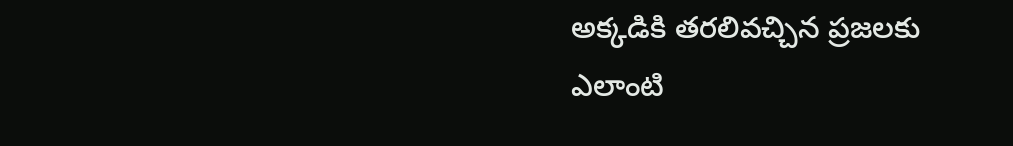అక్కడికి తరలివచ్చిన ప్రజలకు ఎలాంటి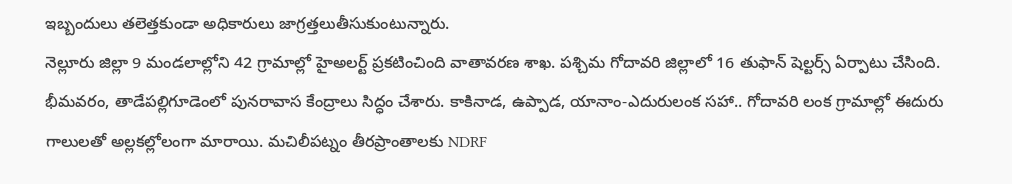ఇబ్బందులు తలెత్తకుండా అధికారులు జాగ్రత్తలుతీసుకుంటున్నారు.
నెల్లూరు జిల్లా 9 మండలాల్లోని 42 గ్రామాల్లో హైఅలర్ట్ ప్రకటించింది వాతావరణ శాఖ. పశ్చిమ గోదావరి జిల్లాలో 16 తుఫాన్ షెల్టర్స్ ఏర్పాటు చేసింది. భీమవరం, తాడేపల్లిగూడెంలో పునరావాస కేంద్రాలు సిద్ధం చేశారు. కాకినాడ, ఉప్పాడ, యానాం-ఎదురులంక సహా.. గోదావరి లంక గ్రామాల్లో ఈదురు గాలులతో అల్లకల్లోలంగా మారాయి. మచిలీపట్నం తీరప్రాంతాలకు NDRF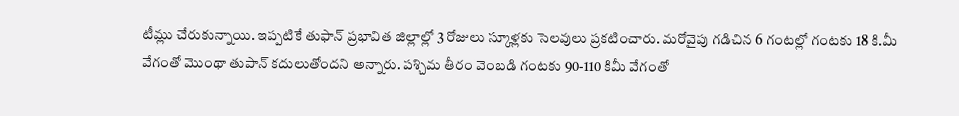టీమ్లు చేరుకున్నాయి. ఇప్పటికే తుఫాన్ ప్రభావిత జిల్లాల్లో 3 రోజులు స్కూళ్లకు సెలవులు ప్రకటించారు. మరోవైపు గడిచిన 6 గంటల్లో గంటకు 18 కి.మీ వేగంతో మొంథా తుపాన్ కదులుతోందని అన్నారు. పశ్చిమ తీరం వెంబడి గంటకు 90-110 కిమీ వేగంతో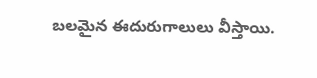బలమైన ఈదురుగాలులు వీస్తాయి.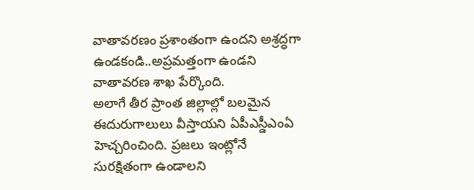వాతావరణం ప్రశాంతంగా ఉందని అశ్రద్ధగా ఉండకండి..అప్రమత్తంగా ఉండని వాతావరణ శాఖ పేర్కొంది.
అలాగే తీర ప్రాంత జిల్లాల్లో బలమైన ఈదురుగాలులు వీస్తాయని ఏపీఎస్డీఎంఏ హెచ్చరించింది. ప్రజలు ఇంట్లోనే సురక్షితంగా ఉండాలని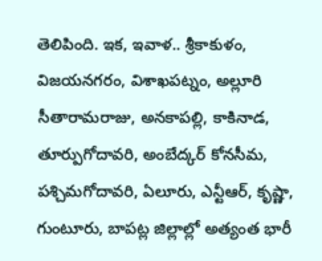తెలిపింది. ఇక, ఇవాళ.. శ్రీకాకుళం, విజయనగరం, విశాఖపట్నం, అల్లూరి సీతారామరాజు, అనకాపల్లి, కాకినాడ, తూర్పుగోదావరి, అంబేద్కర్ కోనసీమ, పశ్చిమగోదావరి, ఏలూరు, ఎన్టీఆర్, కృష్ణా, గుంటూరు, బాపట్ల జిల్లాల్లో అత్యంత భారీ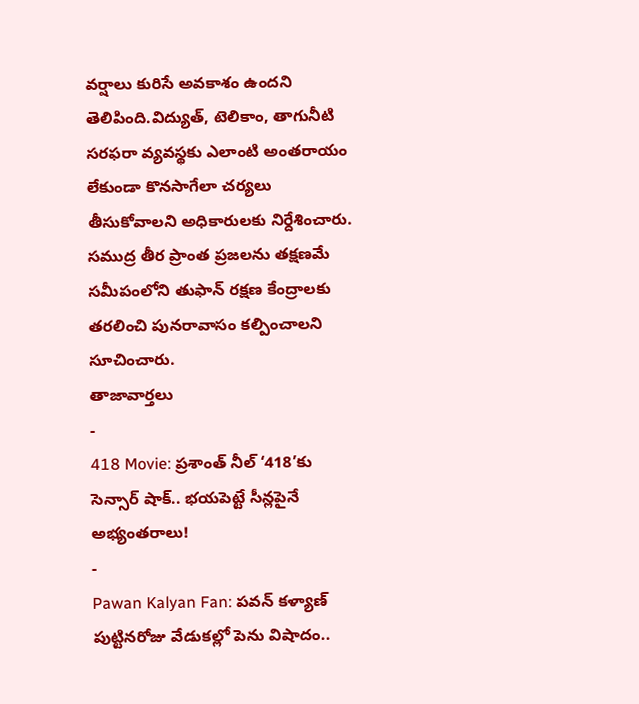వర్షాలు కురిసే అవకాశం ఉందని తెలిపింది.విద్యుత్, టెలికాం, తాగునీటి సరఫరా వ్యవస్థకు ఎలాంటి అంతరాయం లేకుండా కొనసాగేలా చర్యలు తీసుకోవాలని అధికారులకు నిర్దేశించారు. సముద్ర తీర ప్రాంత ప్రజలను తక్షణమే సమీపంలోని తుఫాన్ రక్షణ కేంద్రాలకు తరలించి పునరావాసం కల్పించాలని సూచించారు.
తాజావార్తలు
-
418 Movie: ప్రశాంత్ నీల్ ‘418’కు సెన్సార్ షాక్.. భయపెట్టే సీన్లపైనే అభ్యంతరాలు!
-
Pawan Kalyan Fan: పవన్ కళ్యాణ్ పుట్టినరోజు వేడుకల్లో పెను విషాదం..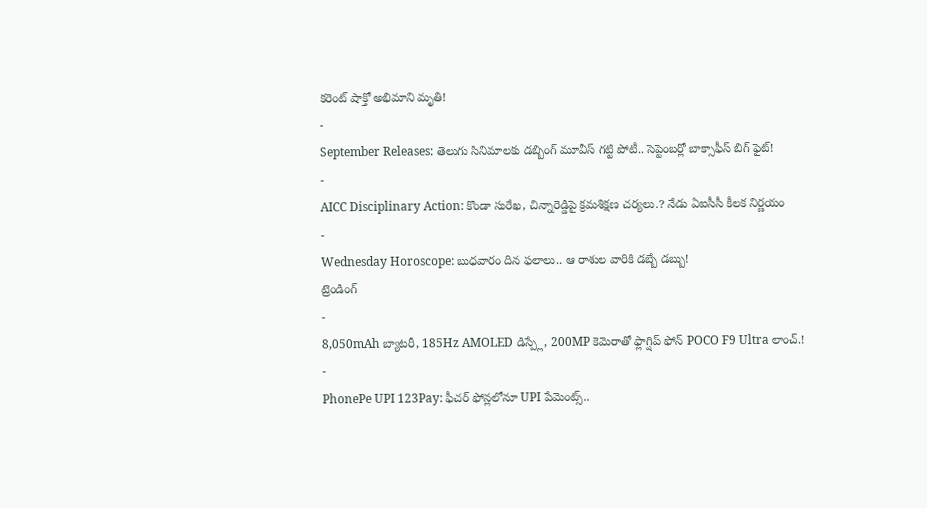కరెంట్ షాక్తో అభిమాని మృతి!
-
September Releases: తెలుగు సినిమాలకు డబ్బింగ్ మూవీస్ గట్టి పోటీ.. సెప్టెంబర్లో బాక్సాఫీస్ బిగ్ ఫైట్!
-
AICC Disciplinary Action: కొండా సురేఖ, చిన్నారెడ్డిపై క్రమశిక్షణ చర్యలు.? నేడు ఏఐసీసీ కీలక నిర్ణయం
-
Wednesday Horoscope: బుధవారం దిన ఫలాలు.. ఆ రాశుల వారికి డబ్బే డబ్బు!
ట్రెండింగ్
-
8,050mAh బ్యాటరీ, 185Hz AMOLED డిస్ప్లే, 200MP కెమెరాతో ఫ్లాగ్షిప్ ఫోన్ POCO F9 Ultra లాంచ్.!
-
PhonePe UPI 123Pay: ఫీచర్ ఫోన్లలోనూ UPI పేమెంట్స్..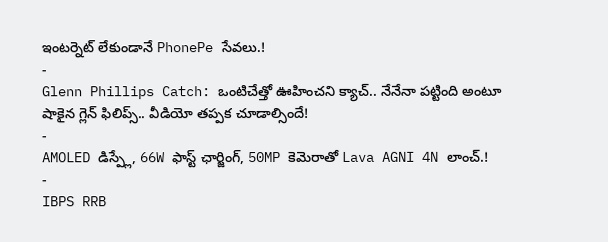ఇంటర్నెట్ లేకుండానే PhonePe సేవలు.!
-
Glenn Phillips Catch: ఒంటిచేత్తో ఊహించని క్యాచ్.. నేనేనా పట్టింది అంటూ షాకైన గ్లెన్ ఫిలిప్స్.. వీడియో తప్పక చూడాల్సిందే!
-
AMOLED డిస్ప్లే, 66W ఫాస్ట్ ఛార్జింగ్, 50MP కెమెరాతో Lava AGNI 4N లాంచ్.!
-
IBPS RRB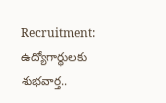Recruitment: ఉద్యోగార్థులకు శుభవార్త..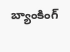బ్యాంకింగ్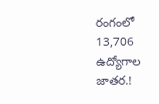రంగంలో 13,706 ఉద్యోగాల జాతర.!